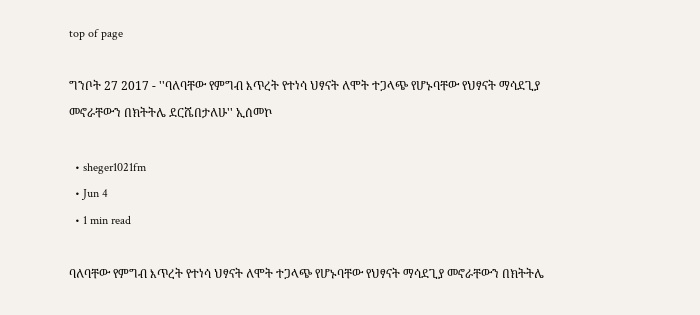top of page

ግንቦት 27 2017 - ''ባለባቸው የምግብ እጥረት የተነሳ ህፃናት ለሞት ተጋላጭ የሆኑባቸው የህፃናት ማሳደጊያ መኖራቸውን በክትትሌ ደርሼበታለሁ'' ኢሰመኮ

  • sheger1021fm
  • Jun 4
  • 1 min read

ባለባቸው የምግብ እጥረት የተነሳ ህፃናት ለሞት ተጋላጭ የሆኑባቸው የህፃናት ማሳደጊያ መኖራቸውን በክትትሌ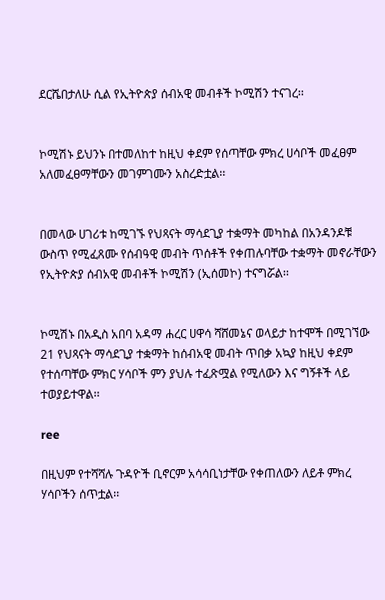ደርሼበታለሁ ሲል የኢትዮጵያ ሰብአዊ መብቶች ኮሚሽን ተናገረ፡፡


ኮሚሽኑ ይህንኑ በተመለከተ ከዚህ ቀደም የሰጣቸው ምክረ ሀሳቦች መፈፀም አለመፈፀማቸውን መገምገሙን አስረድቷል፡፡


በመላው ሀገሪቱ ከሚገኙ የህጻናት ማሳደጊያ ተቋማት መካከል በአንዳንዶቹ ውስጥ የሚፈጸሙ የሰብዓዊ መብት ጥሰቶች የቀጠሉባቸው ተቋማት መኖራቸውን የኢትዮጵያ ሰብአዊ መብቶች ኮሚሽን (ኢሰመኮ) ተናግሯል፡፡


ኮሚሽኑ በአዲስ አበባ አዳማ ሐረር ሀዋሳ ሻሸመኔና ወላይታ ከተሞች በሚገኘው 21 የህጻናት ማሳደጊያ ተቋማት ከሰብአዊ መብት ጥበቃ አኳያ ከዚህ ቀደም የተሰጣቸው ምክር ሃሳቦች ምን ያህሉ ተፈጽሟል የሚለውን እና ግኝቶች ላይ ተወያይተዋል፡፡

ree

በዚህም የተሻሻሉ ጉዳዮች ቢኖርም አሳሳቢነታቸው የቀጠለውን ለይቶ ምክረ ሃሳቦችን ሰጥቷል፡፡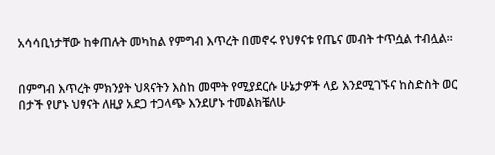አሳሳቢነታቸው ከቀጠሉት መካከል የምግብ እጥረት በመኖሩ የህፃናቱ የጤና መብት ተጥሷል ተብሏል፡፡


በምግብ እጥረት ምክንያት ህጻናትን እስከ መሞት የሚያደርሱ ሁኔታዎች ላይ እንደሚገኙና ከስድስት ወር በታች የሆኑ ህፃናት ለዚያ አደጋ ተጋላጭ እንደሆኑ ተመልክቼለሁ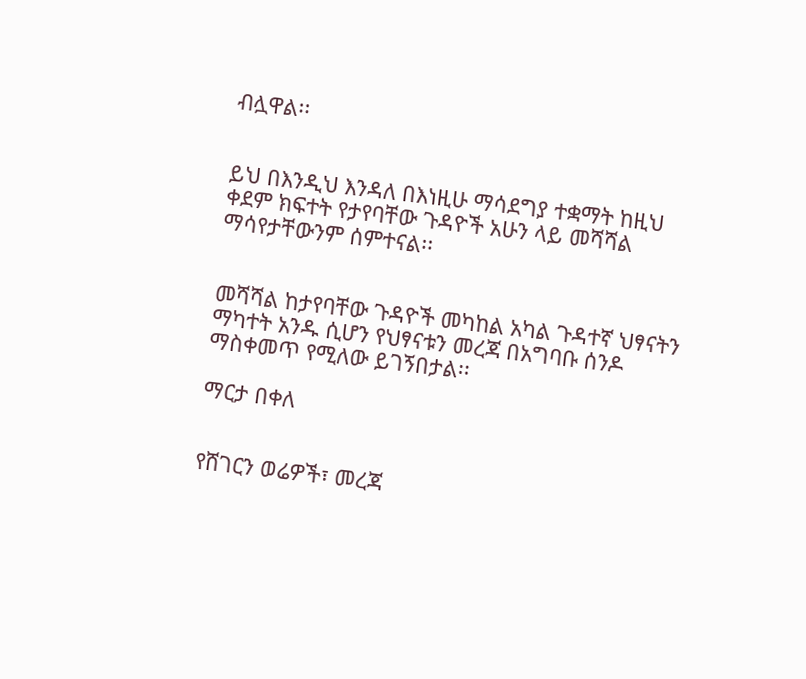ብሏዋል፡፡


ይህ በእንዲህ እንዳለ በእነዚሁ ማሳደግያ ተቋማት ከዚህ ቀደም ክፍተት የታየባቸው ጉዳዮች አሁን ላይ መሻሻል ማሳየታቸውንም ሰምተናል፡፡


መሻሻል ከታየባቸው ጉዳዮች መካከል አካል ጉዳተኛ ህፃናትን ማካተት አንዱ ሲሆን የህፃናቱን መረጃ በአግባቡ ሰንዶ ማስቀመጥ የሚለው ይገኝበታል፡፡

ማርታ በቀለ


የሸገርን ወሬዎች፣ መረጃ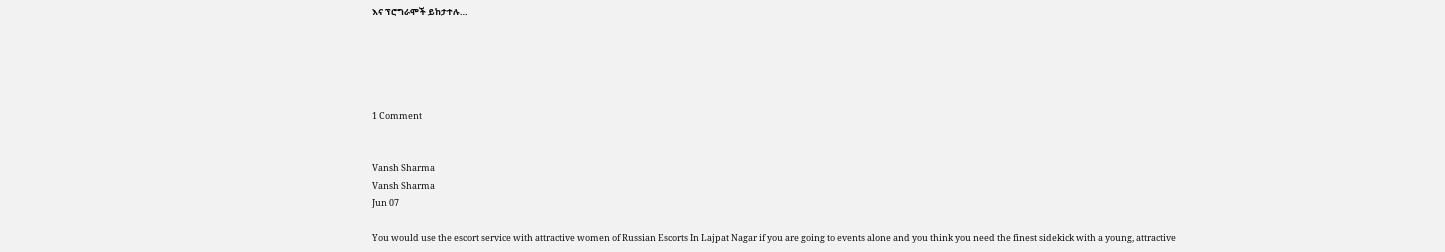እና ፕሮግራሞች ይከታተሉ…





1 Comment


Vansh Sharma
Vansh Sharma
Jun 07

You would use the escort service with attractive women of Russian Escorts In Lajpat Nagar if you are going to events alone and you think you need the finest sidekick with a young, attractive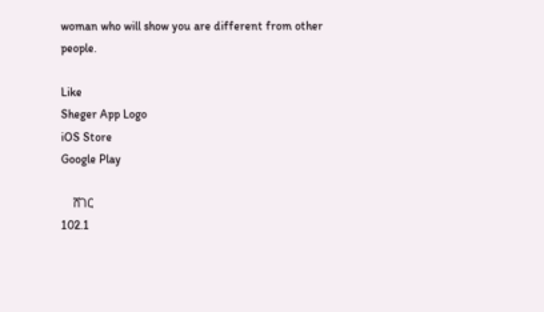woman who will show you are different from other people.

Like
Sheger App Logo
iOS Store
Google Play

    ሸገር
102.1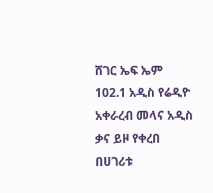ሸገር ኤፍ ኤም 102.1 አዲስ የሬዲዮ አቀራረብ መላና አዲስ ቃና ይዞ የቀረበ በሀገሪቱ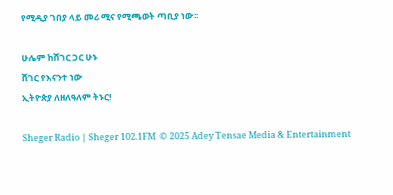የሚዲያ ገበያ ላይ መሪ ሚና የሚጫወት ጣቢያ ነው፡፡

ሁሌም ከሸገር ጋር ሁኑ
ሸገር የእናንተ ነው
ኢትዮጵያ ለዘለዓለም ትኑር!

Sheger Radio | Sheger 102.1FM  © 2025 Adey Tensae Media & Entertainment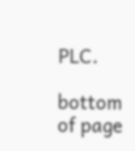PLC.

bottom of page